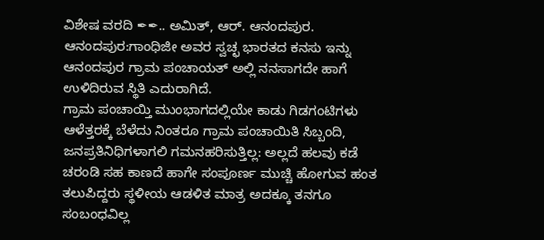ವಿಶೇಷ ವರದಿ ✒✒.. ಅಮಿತ್, ಆರ್. ಆನಂದಪುರ.
ಆನಂದಪುರ:ಗಾಂಧಿಜೀ ಅವರ ಸ್ವಚ್ಛ ಭಾರತದ ಕನಸು ಇನ್ನು ಆನಂದಪುರ ಗ್ರಾಮ ಪಂಚಾಯತ್ ಅಲ್ಲಿ ನನಸಾಗದೇ ಹಾಗೆ ಉಳಿದಿರುವ ಸ್ಥಿತಿ ಎದುರಾಗಿದೆ.
ಗ್ರಾಮ ಪಂಚಾಯ್ತಿ ಮುಂಭಾಗದಲ್ಲಿಯೇ ಕಾಡು ಗಿಡಗಂಟಿಗಳು ಆಳೆತ್ತರಕ್ಕೆ ಬೆಳೆದು ನಿಂತರೂ ಗ್ರಾಮ ಪಂಚಾಯಿತಿ ಸಿಬ್ಬಂದಿ, ಜನಪ್ರತಿನಿಧಿಗಳಾಗಲಿ ಗಮನಹರಿಸುತ್ತಿಲ್ಲ: ಅಲ್ಲದೆ ಹಲವು ಕಡೆ ಚರಂಡಿ ಸಹ ಕಾಣದೆ ಹಾಗೇ ಸಂಪೂರ್ಣ ಮುಚ್ಚಿ ಹೋಗುವ ಹಂತ ತಲುಪಿದ್ದರು ಸ್ಥಳೀಯ ಆಡಳಿತ ಮಾತ್ರ ಅದಕ್ಕೂ ತನಗೂ ಸಂಬಂಧವಿಲ್ಲ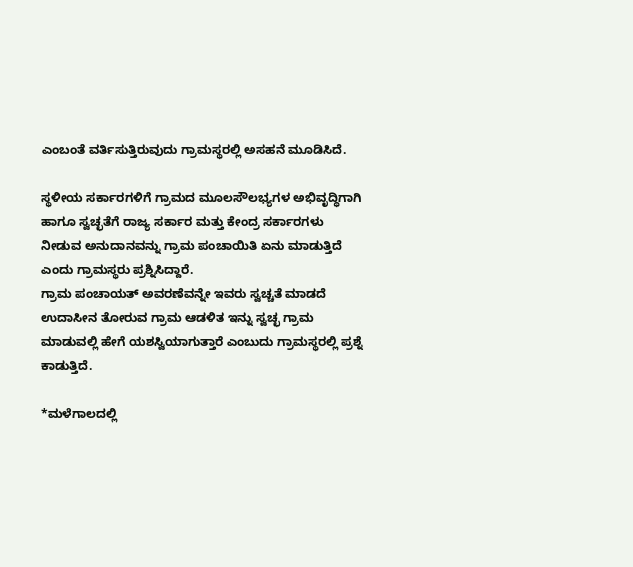ಎಂಬಂತೆ ವರ್ತಿಸುತ್ತಿರುವುದು ಗ್ರಾಮಸ್ಥರಲ್ಲಿ ಅಸಹನೆ ಮೂಡಿಸಿದೆ.

ಸ್ಥಳೀಯ ಸರ್ಕಾರಗಳಿಗೆ ಗ್ರಾಮದ ಮೂಲಸೌಲಭ್ಯಗಳ ಅಭಿವೃದ್ಧಿಗಾಗಿ ಹಾಗೂ ಸ್ವಚ್ಛತೆಗೆ ರಾಜ್ಯ ಸರ್ಕಾರ ಮತ್ತು ಕೇಂದ್ರ ಸರ್ಕಾರಗಳು ನೀಡುವ ಅನುದಾನವನ್ನು ಗ್ರಾಮ ಪಂಚಾಯಿತಿ ಏನು ಮಾಡುತ್ತಿದೆ ಎಂದು ಗ್ರಾಮಸ್ಥರು ಪ್ರಶ್ನಿಸಿದ್ದಾರೆ.
ಗ್ರಾಮ ಪಂಚಾಯತ್ ಅವರಣೆವನ್ನೇ ಇವರು ಸ್ವಚ್ಚತೆ ಮಾಡದೆ ಉದಾಸೀನ ತೋರುವ ಗ್ರಾಮ ಆಡಳಿತ ಇನ್ನು ಸ್ವಚ್ಛ ಗ್ರಾಮ ಮಾಡುವಲ್ಲಿ ಹೇಗೆ ಯಶಸ್ವಿಯಾಗುತ್ತಾರೆ ಎಂಬುದು ಗ್ರಾಮಸ್ಥರಲ್ಲಿ ಪ್ರಶ್ನೆ ಕಾಡುತ್ತಿದೆ.

*ಮಳೆಗಾಲದಲ್ಲಿ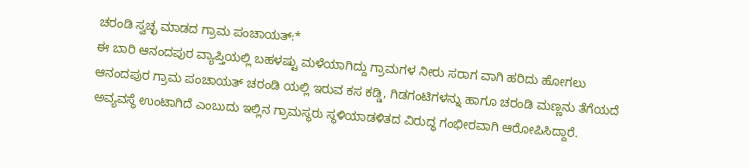ಚರಂಡಿ ಸ್ವಚ್ಛ ಮಾಡದ ಗ್ರಾಮ ಪಂಚಾಯತ್:*
ಈ ಬಾರಿ ಆನಂದಪುರ ವ್ಯಾಪ್ತಿಯಲ್ಲಿ ಬಹಳಷ್ಟು ಮಳೆಯಾಗಿದ್ದು ಗ್ರಾಮಗಳ ನೀರು ಸರಾಗ ವಾಗಿ ಹರಿದು ಹೋಗಲು ಆನಂದಪುರ ಗ್ರಾಮ ಪಂಚಾಯತ್ ಚರಂಡಿ ಯಲ್ಲಿ ಇರುವ ಕಸ ಕಡ್ಡಿ, ಗಿಡಗಂಟಿಗಳನ್ನು ಹಾಗೂ ಚರಂಡಿ ಮಣ್ಣನು ತೆಗೆಯದೆ ಅವ್ಯವಸ್ಥೆ ಉಂಟಾಗಿದೆ ಎಂಬುದು ಇಲ್ಲಿನ ಗ್ರಾಮಸ್ಥರು ಸ್ಥಳಿಯಾಡಳಿತದ ವಿರುದ್ಧ ಗಂಭೀರವಾಗಿ ಆರೋಪಿಸಿದ್ದಾರೆ.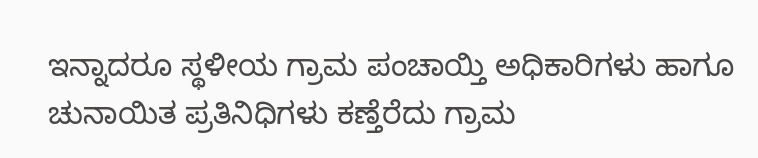ಇನ್ನಾದರೂ ಸ್ಥಳೀಯ ಗ್ರಾಮ ಪಂಚಾಯ್ತಿ ಅಧಿಕಾರಿಗಳು ಹಾಗೂ ಚುನಾಯಿತ ಪ್ರತಿನಿಧಿಗಳು ಕಣ್ತೆರೆದು ಗ್ರಾಮ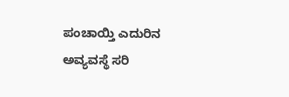ಪಂಚಾಯ್ತಿ ಎದುರಿನ ಅವ್ಯವಸ್ಥೆ ಸರಿ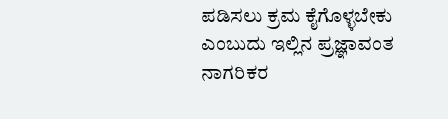ಪಡಿಸಲು ಕ್ರಮ ಕೈಗೊಳ್ಳಬೇಕು ಎಂಬುದು ಇಲ್ಲಿನ ಪ್ರಜ್ಞಾವಂತ ನಾಗರಿಕರ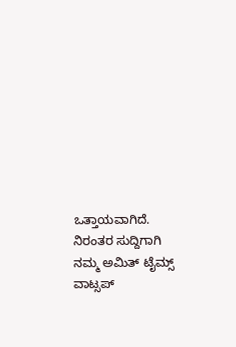ಒತ್ತಾಯವಾಗಿದೆ.
ನಿರಂತರ ಸುದ್ದಿಗಾಗಿ ನಮ್ಮ ಅಮಿತ್ ಟೈಮ್ಸ್ ವಾಟ್ಸಪ್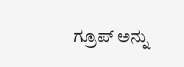ಗ್ರೂಪ್ ಅನ್ನು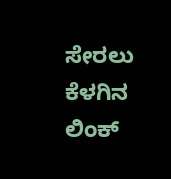ಸೇರಲು ಕೆಳಗಿನ ಲಿಂಕ್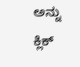ಅನ್ನು ಕ್ಲಿಕ್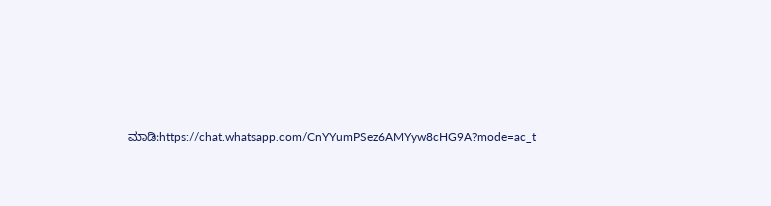ಮಾಡಿ:https://chat.whatsapp.com/CnYYumPSez6AMYyw8cHG9A?mode=ac_t